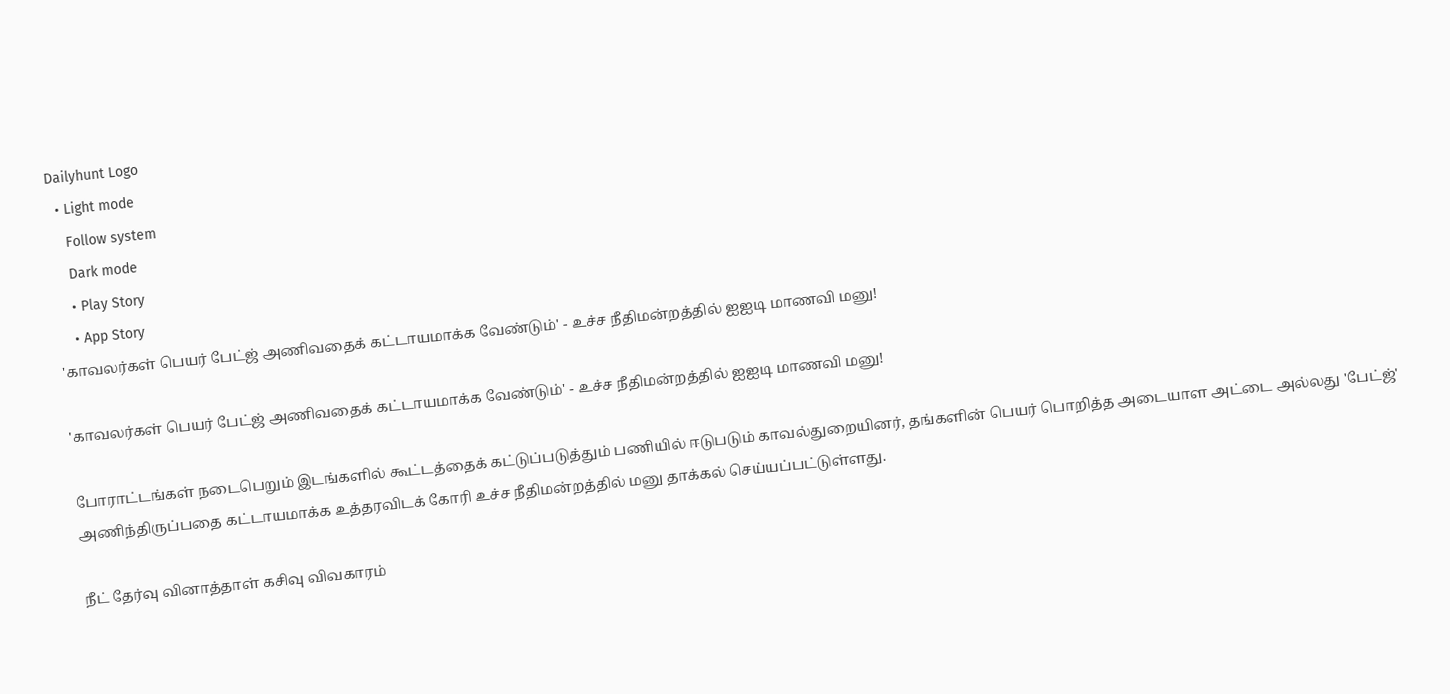Dailyhunt Logo
  • Light mode
    Follow system
    Dark mode
    • Play Story
    • App Story
'காவலர்கள் பெயர் பேட்ஜ் அணிவதைக் கட்டாயமாக்க வேண்டும்' - உச்ச நீதிமன்றத்தில் ஐஐடி மாணவி மனு!

'காவலர்கள் பெயர் பேட்ஜ் அணிவதைக் கட்டாயமாக்க வேண்டும்' - உச்ச நீதிமன்றத்தில் ஐஐடி மாணவி மனு!

போராட்டங்கள் நடைபெறும் இடங்களில் கூட்டத்தைக் கட்டுப்படுத்தும் பணியில் ஈடுபடும் காவல்துறையினர், தங்களின் பெயர் பொறித்த அடையாள அட்டை அல்லது 'பேட்ஜ்' அணிந்திருப்பதை கட்டாயமாக்க உத்தரவிடக் கோரி உச்ச நீதிமன்றத்தில் மனு தாக்கல் செய்யப்பட்டுள்ளது.

நீட் தேர்வு வினாத்தாள் கசிவு விவகாரம்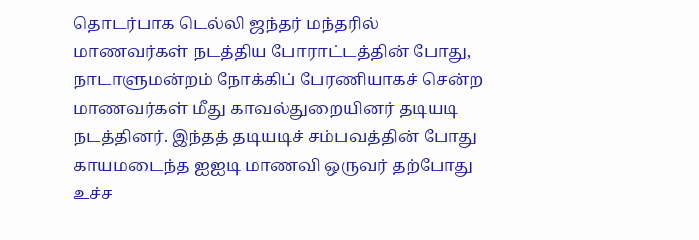தொடர்பாக டெல்லி ஜந்தர் மந்தரில் மாணவர்கள் நடத்திய போராட்டத்தின் போது, நாடாளுமன்றம் நோக்கிப் பேரணியாகச் சென்ற மாணவர்கள் மீது காவல்துறையினர் தடியடி நடத்தினர். இந்தத் தடியடிச் சம்பவத்தின் போது காயமடைந்த ஐஐடி மாணவி ஒருவர் தற்போது உச்ச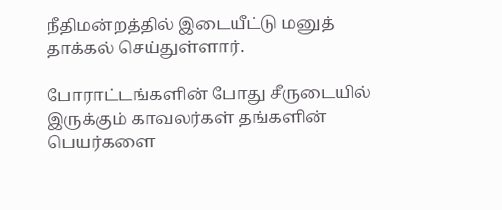நீதிமன்றத்தில் இடையீட்டு மனுத் தாக்கல் செய்துள்ளார்.

போராட்டங்களின் போது சீருடையில் இருக்கும் காவலர்கள் தங்களின் பெயர்களை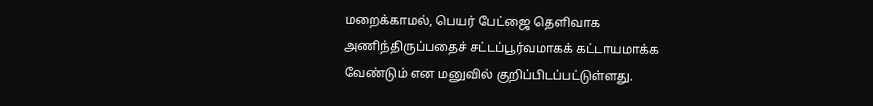மறைக்காமல், பெயர் பேட்ஜை தெளிவாக அணிந்திருப்பதைச் சட்டப்பூர்வமாகக் கட்டாயமாக்க வேண்டும் என மனுவில் குறிப்பிடப்பட்டுள்ளது.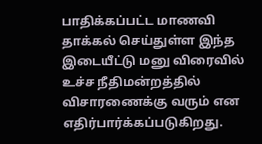பாதிக்கப்பட்ட மாணவி தாக்கல் செய்துள்ள இந்த இடையீட்டு மனு விரைவில் உச்ச நீதிமன்றத்தில் விசாரணைக்கு வரும் என எதிர்பார்க்கப்படுகிறது.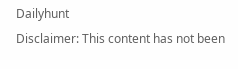Dailyhunt
Disclaimer: This content has not been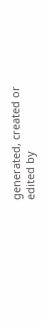generated, created or edited by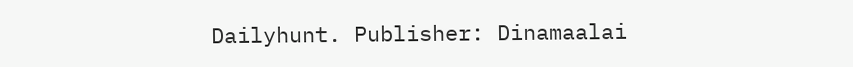Dailyhunt. Publisher: Dinamaalai